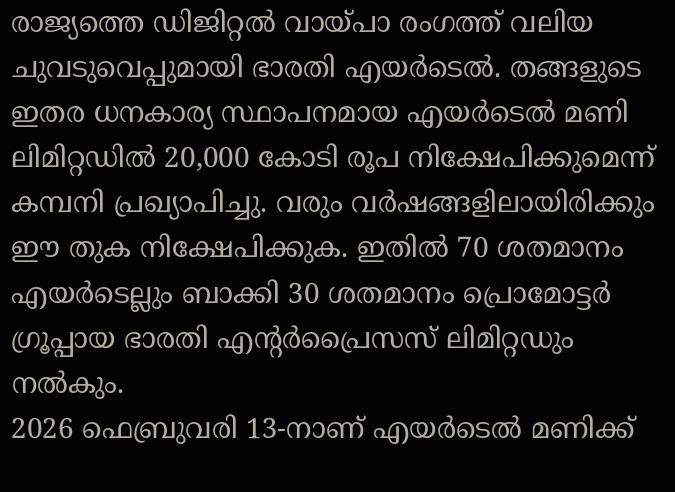രാജ്യത്തെ ഡിജിറ്റൽ വായ്പാ രംഗത്ത് വലിയ ചുവടുവെപ്പുമായി ഭാരതി എയർടെൽ. തങ്ങളുടെ ഇതര ധനകാര്യ സ്ഥാപനമായ എയർടെൽ മണി ലിമിറ്റഡിൽ 20,000 കോടി രൂപ നിക്ഷേപിക്കുമെന്ന് കമ്പനി പ്രഖ്യാപിച്ചു. വരും വർഷങ്ങളിലായിരിക്കും ഈ തുക നിക്ഷേപിക്കുക. ഇതിൽ 70 ശതമാനം എയർടെല്ലും ബാക്കി 30 ശതമാനം പ്രൊമോട്ടർ ഗ്രൂപ്പായ ഭാരതി എന്റർപ്രൈസസ് ലിമിറ്റഡും നൽകും.
2026 ഫെബ്രുവരി 13-നാണ് എയർടെൽ മണിക്ക്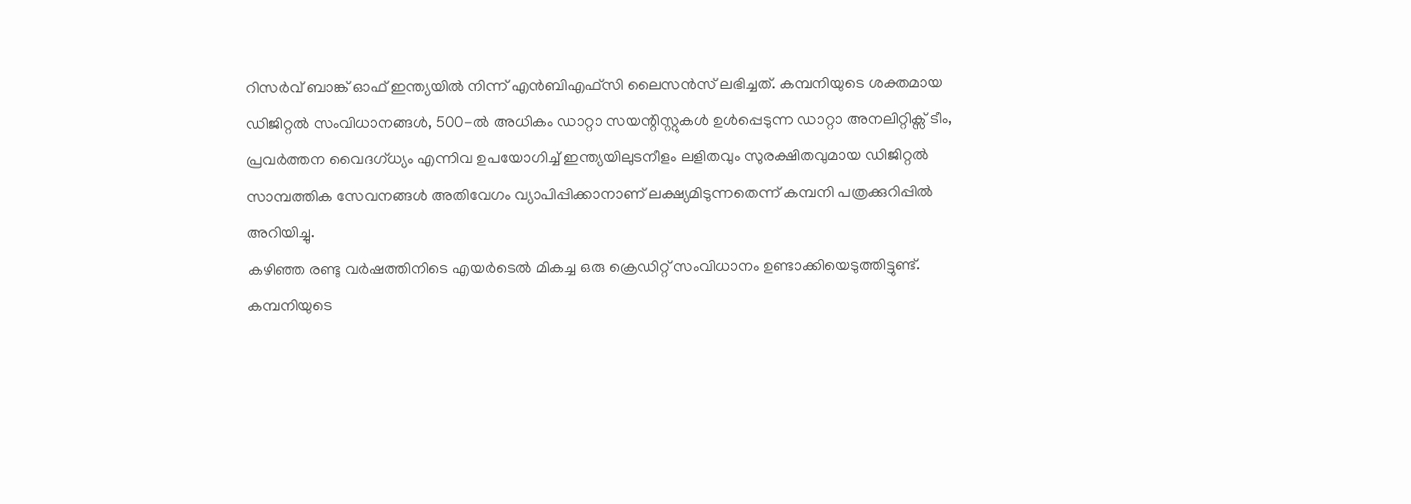റിസർവ് ബാങ്ക് ഓഫ് ഇന്ത്യയിൽ നിന്ന് എൻബിഎഫ്സി ലൈസൻസ് ലഭിച്ചത്. കമ്പനിയുടെ ശക്തമായ ഡിജിറ്റൽ സംവിധാനങ്ങൾ, 500-ൽ അധികം ഡാറ്റാ സയന്റിസ്റ്റുകൾ ഉൾപ്പെടുന്ന ഡാറ്റാ അനലിറ്റിക്സ് ടീം, പ്രവർത്തന വൈദഗ്ധ്യം എന്നിവ ഉപയോഗിച്ച് ഇന്ത്യയിലുടനീളം ലളിതവും സുരക്ഷിതവുമായ ഡിജിറ്റൽ സാമ്പത്തിക സേവനങ്ങൾ അതിവേഗം വ്യാപിപ്പിക്കാനാണ് ലക്ഷ്യമിടുന്നതെന്ന് കമ്പനി പത്രക്കുറിപ്പിൽ അറിയിച്ചു.
കഴിഞ്ഞ രണ്ടു വർഷത്തിനിടെ എയർടെൽ മികച്ച ഒരു ക്രെഡിറ്റ് സംവിധാനം ഉണ്ടാക്കിയെടുത്തിട്ടുണ്ട്. കമ്പനിയുടെ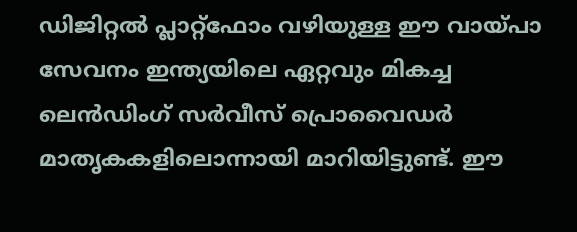ഡിജിറ്റൽ പ്ലാറ്റ്ഫോം വഴിയുള്ള ഈ വായ്പാ സേവനം ഇന്ത്യയിലെ ഏറ്റവും മികച്ച ലെൻഡിംഗ് സർവീസ് പ്രൊവൈഡർ മാതൃകകളിലൊന്നായി മാറിയിട്ടുണ്ട്. ഈ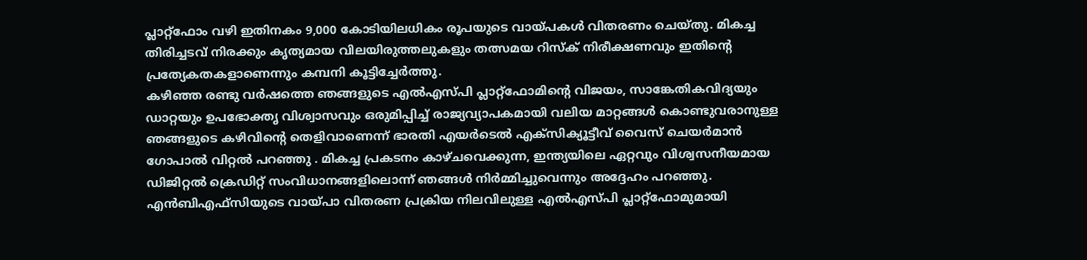പ്ലാറ്റ്ഫോം വഴി ഇതിനകം 9,000 കോടിയിലധികം രൂപയുടെ വായ്പകൾ വിതരണം ചെയ്തു. മികച്ച തിരിച്ചടവ് നിരക്കും കൃത്യമായ വിലയിരുത്തലുകളും തത്സമയ റിസ്ക് നിരീക്ഷണവും ഇതിന്റെ പ്രത്യേകതകളാണെന്നും കമ്പനി കൂട്ടിച്ചേർത്തു.
കഴിഞ്ഞ രണ്ടു വർഷത്തെ ഞങ്ങളുടെ എൽഎസ്പി പ്ലാറ്റ്ഫോമിന്റെ വിജയം, സാങ്കേതികവിദ്യയും ഡാറ്റയും ഉപഭോക്തൃ വിശ്വാസവും ഒരുമിപ്പിച്ച് രാജ്യവ്യാപകമായി വലിയ മാറ്റങ്ങൾ കൊണ്ടുവരാനുള്ള ഞങ്ങളുടെ കഴിവിന്റെ തെളിവാണെന്ന് ഭാരതി എയർടെൽ എക്സിക്യൂട്ടീവ് വൈസ് ചെയർമാൻ ഗോപാൽ വിറ്റൽ പറഞ്ഞു . മികച്ച പ്രകടനം കാഴ്ചവെക്കുന്ന, ഇന്ത്യയിലെ ഏറ്റവും വിശ്വസനീയമായ ഡിജിറ്റൽ ക്രെഡിറ്റ് സംവിധാനങ്ങളിലൊന്ന് ഞങ്ങൾ നിർമ്മിച്ചുവെന്നും അദ്ദേഹം പറഞ്ഞു.
എൻബിഎഫ്സിയുടെ വായ്പാ വിതരണ പ്രക്രിയ നിലവിലുള്ള എൽഎസ്പി പ്ലാറ്റ്ഫോമുമായി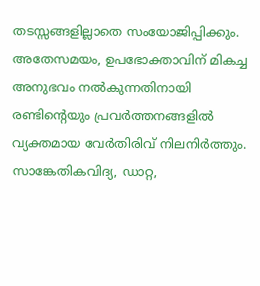തടസ്സങ്ങളില്ലാതെ സംയോജിപ്പിക്കും. അതേസമയം, ഉപഭോക്താവിന് മികച്ച അനുഭവം നൽകുന്നതിനായി രണ്ടിന്റെയും പ്രവർത്തനങ്ങളിൽ വ്യക്തമായ വേർതിരിവ് നിലനിർത്തും. സാങ്കേതികവിദ്യ, ഡാറ്റ,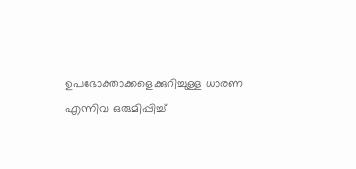ഉപഭോക്താക്കളെക്കുറിച്ചുള്ള ധാരണ എന്നിവ ഒരുമിപ്പിച്ച്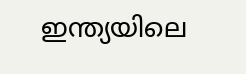ഇന്ത്യയിലെ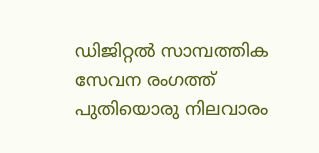ഡിജിറ്റൽ സാമ്പത്തിക സേവന രംഗത്ത് പുതിയൊരു നിലവാരം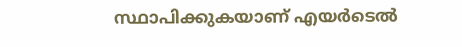സ്ഥാപിക്കുകയാണ് എയർടെൽ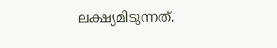ലക്ഷ്യമിടുന്നത്.